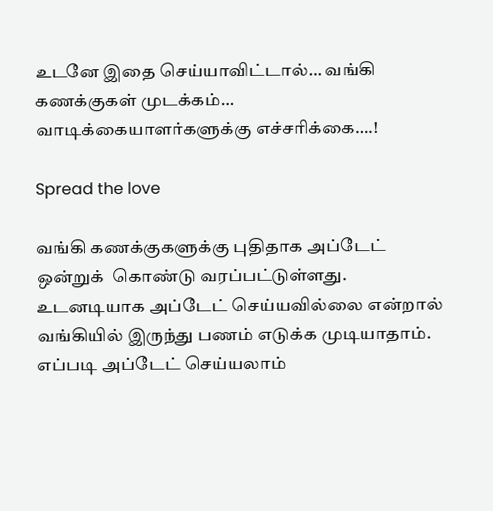உடனே இதை செய்யாவிட்டால்… வங்கி கணக்குகள் முடக்கம்… வாடிக்கையாளர்களுக்கு எச்சரிக்கை….!

Spread the love

வங்கி கணக்குகளுக்கு புதிதாக அப்டேட் ஒன்றுக்  கொண்டு வரப்பட்டுள்ளது. உடனடியாக அப்டேட் செய்யவில்லை என்றால் வங்கியில் இருந்து பணம் எடுக்க முடியாதாம். எப்படி அப்டேட் செய்யலாம்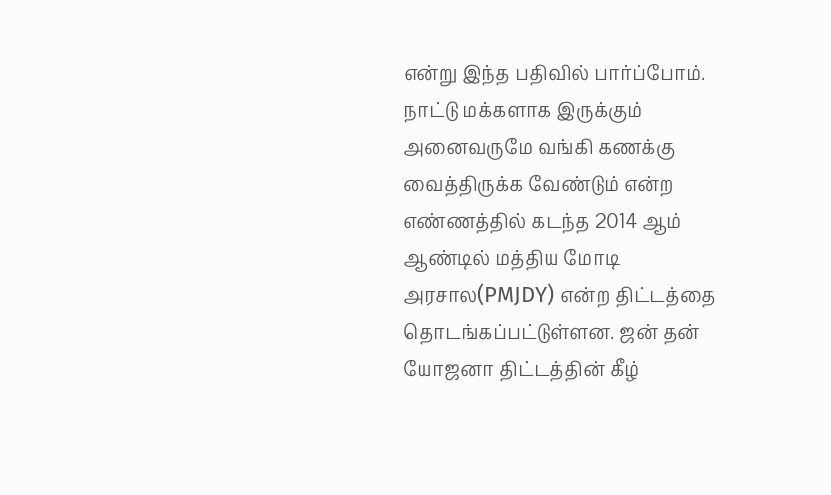என்று இந்த பதிவில் பார்ப்போம். நாட்டு மக்களாக இருக்கும் அனைவருமே வங்கி கணக்கு வைத்திருக்க வேண்டும் என்ற எண்ணத்தில் கடந்த 2014 ஆம் ஆண்டில் மத்திய மோடி அரசால(PMJDY) என்ற திட்டத்தை தொடங்கப்பட்டுள்ளன. ஜன் தன் யோஜனா திட்டத்தின் கீழ்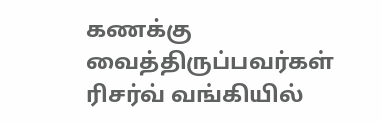கணக்கு வைத்திருப்பவர்கள் ரிசர்வ் வங்கியில்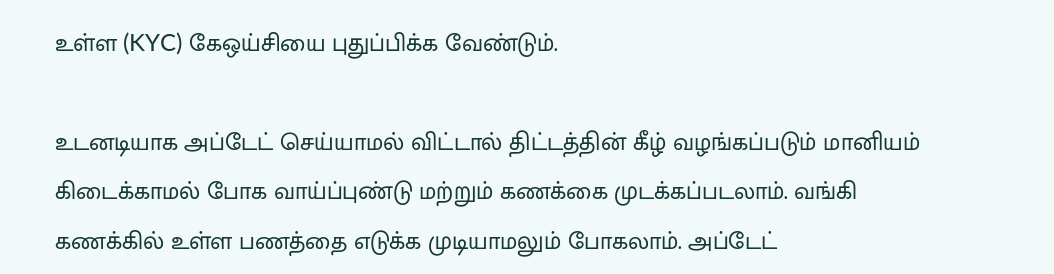உள்ள (KYC) கேஒய்சியை புதுப்பிக்க வேண்டும்.

உடனடியாக அப்டேட் செய்யாமல் விட்டால் திட்டத்தின் கீழ் வழங்கப்படும் மானியம் கிடைக்காமல் போக வாய்ப்புண்டு மற்றும் கணக்கை முடக்கப்படலாம். வங்கி கணக்கில் உள்ள பணத்தை எடுக்க முடியாமலும் போகலாம். அப்டேட்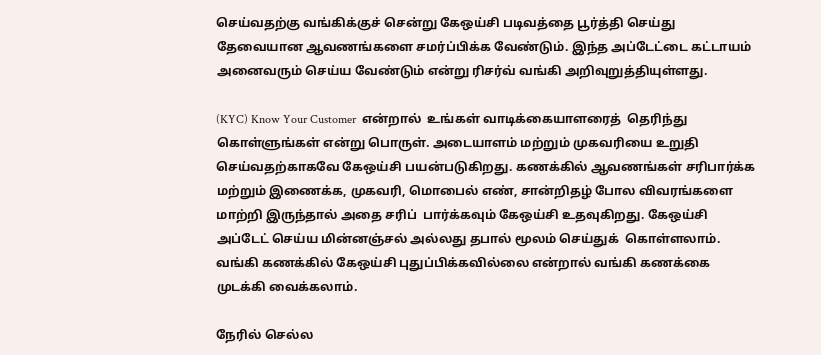செய்வதற்கு வங்கிக்குச் சென்று கேஒய்சி படிவத்தை பூர்த்தி செய்து தேவையான ஆவணங்களை சமர்ப்பிக்க வேண்டும். இந்த அப்டேட்டை கட்டாயம் அனைவரும் செய்ய வேண்டும் என்று ரிசர்வ் வங்கி அறிவுறுத்தியுள்ளது.

(KYC) Know Your Customer  என்றால்  உங்கள் வாடிக்கையாளரைத்  தெரிந்து கொள்ளுங்கள் என்று பொருள். அடையாளம் மற்றும் முகவரியை உறுதி செய்வதற்காகவே கேஒய்சி பயன்படுகிறது. கணக்கில் ஆவணங்கள் சரிபார்க்க மற்றும் இணைக்க, முகவரி, மொபைல் எண், சான்றிதழ் போல விவரங்களை மாற்றி இருந்தால் அதை சரிப்  பார்க்கவும் கேஒய்சி உதவுகிறது. கேஒய்சி அப்டேட் செய்ய மின்னஞ்சல் அல்லது தபால் மூலம் செய்துக்  கொள்ளலாம். வங்கி கணக்கில் கேஒய்சி புதுப்பிக்கவில்லை என்றால் வங்கி கணக்கை முடக்கி வைக்கலாம்.

நேரில் செல்ல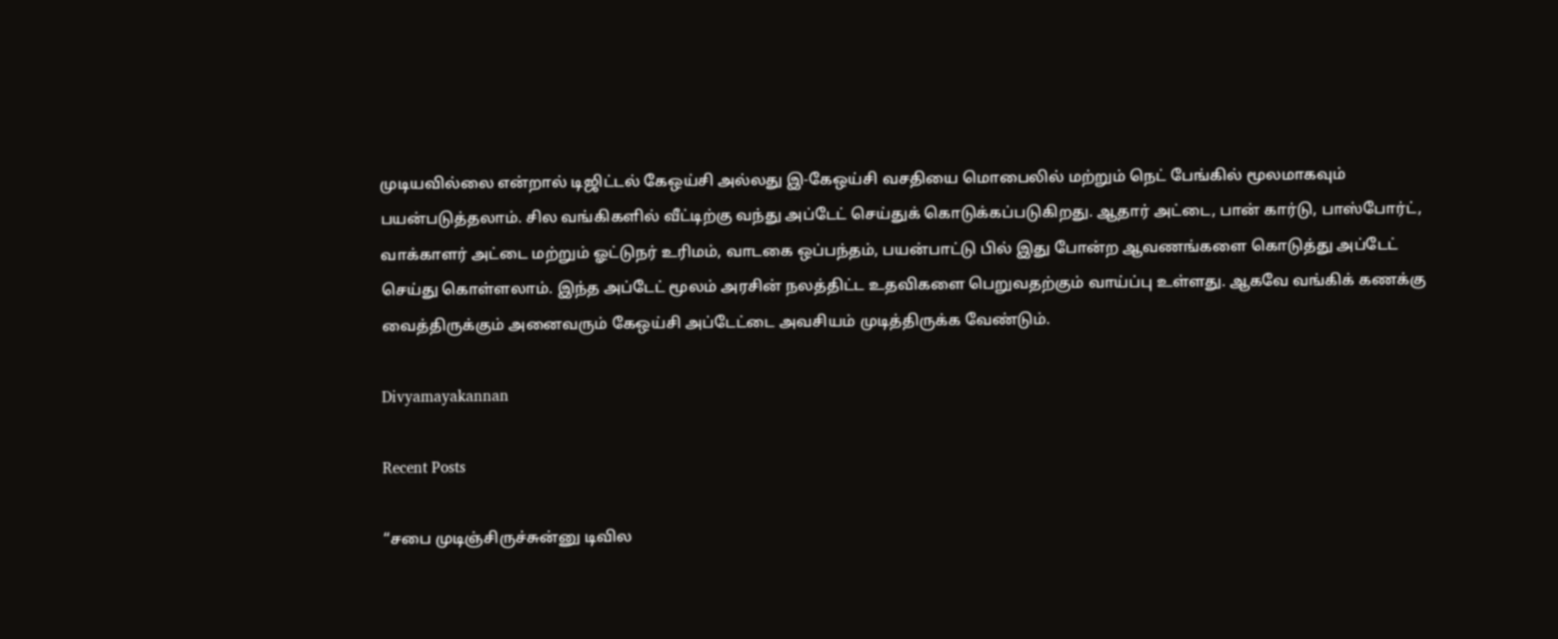முடியவில்லை என்றால் டிஜிட்டல் கேஒய்சி அல்லது இ-கேஒய்சி வசதியை மொபைலில் மற்றும் நெட் பேங்கில் மூலமாகவும் பயன்படுத்தலாம். சில வங்கிகளில் வீட்டிற்கு வந்து அப்டேட் செய்துக் கொடுக்கப்படுகிறது. ஆதார் அட்டை, பான் கார்டு, பாஸ்போர்ட், வாக்காளர் அட்டை மற்றும் ஓட்டுநர் உரிமம், வாடகை ஒப்பந்தம், பயன்பாட்டு பில் இது போன்ற ஆவணங்களை கொடுத்து அப்டேட் செய்து கொள்ளலாம். இந்த அப்டேட் மூலம் அரசின் நலத்திட்ட உதவிகளை பெறுவதற்கும் வாய்ப்பு உள்ளது. ஆகவே வங்கிக் கணக்கு வைத்திருக்கும் அனைவரும் கேஒய்சி அப்டேட்டை அவசியம் முடித்திருக்க வேண்டும்.

Divyamayakannan

Recent Posts

“சபை முடிஞ்சிருச்சுன்னு டிவில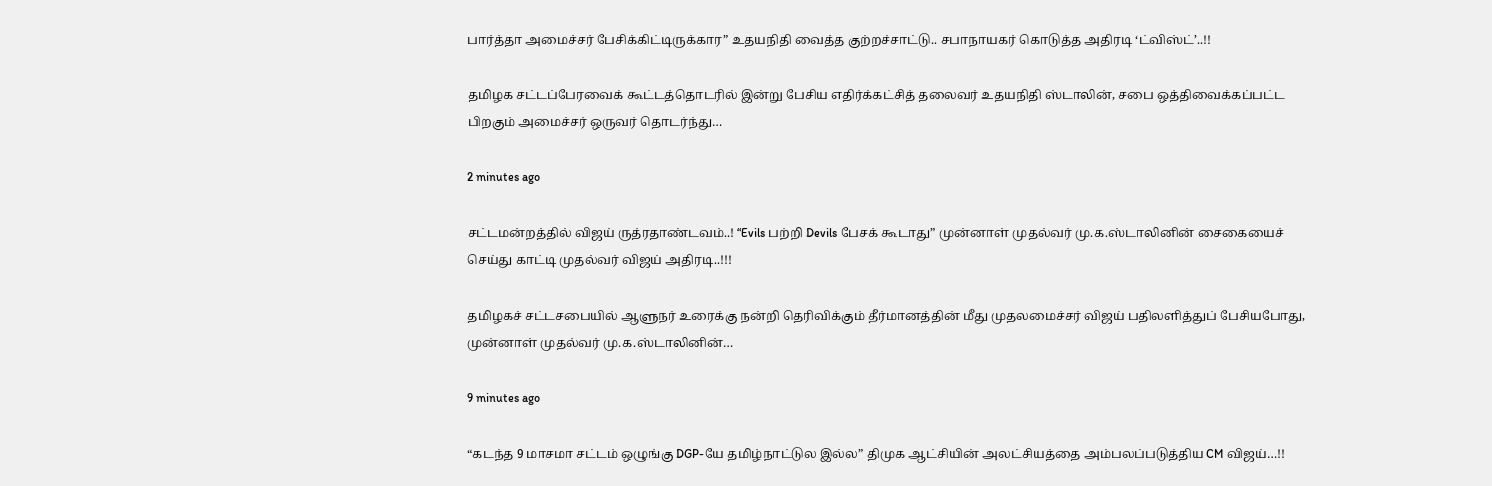பார்த்தா அமைச்சர் பேசிக்கிட்டிருக்கார” உதயநிதி வைத்த குற்றச்சாட்டு.. சபாநாயகர் கொடுத்த அதிரடி ‘ட்விஸ்ட்’..!!

தமிழக சட்டப்பேரவைக் கூட்டத்தொடரில் இன்று பேசிய எதிர்க்கட்சித் தலைவர் உதயநிதி ஸ்டாலின், சபை ஒத்திவைக்கப்பட்ட பிறகும் அமைச்சர் ஒருவர் தொடர்ந்து…

2 minutes ago

சட்டமன்றத்தில் விஜய் ருத்ரதாண்டவம்..! “Evils பற்றி Devils பேசக் கூடாது” முன்னாள் முதல்வர் மு.க.ஸ்டாலினின் சைகையைச் செய்து காட்டி முதல்வர் விஜய் அதிரடி..!!!

தமிழகச் சட்டசபையில் ஆளுநர் உரைக்கு நன்றி தெரிவிக்கும் தீர்மானத்தின் மீது முதலமைச்சர் விஜய் பதிலளித்துப் பேசியபோது, முன்னாள் முதல்வர் மு.க.ஸ்டாலினின்…

9 minutes ago

“கடந்த 9 மாசமா சட்டம் ஒழுங்கு DGP-யே தமிழ்நாட்டுல இல்ல” திமுக ஆட்சியின் அலட்சியத்தை அம்பலப்படுத்திய CM விஜய்…!!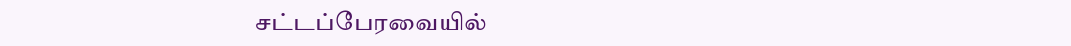சட்டப்பேரவையில்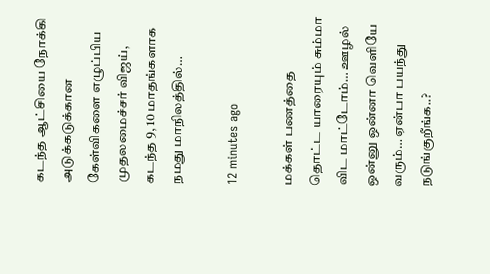கடந்த ஆட்சியை நோக்கி அடுக்கடுக்கான கேள்விகளை எழுப்பிய முதலமைச்சர் விஜய், கடந்த 9, 10 மாதங்களாக நமது மாநிலத்தில்…

12 minutes ago

மக்கள் பணத்தை தொட்ட யாரையும் சும்மா விட மாட்டோம்… ஊழல் ஒன்னு ஒன்னா வெளியே வரும்… ஏன்பா பயந்து நடுங்குறீங்க..?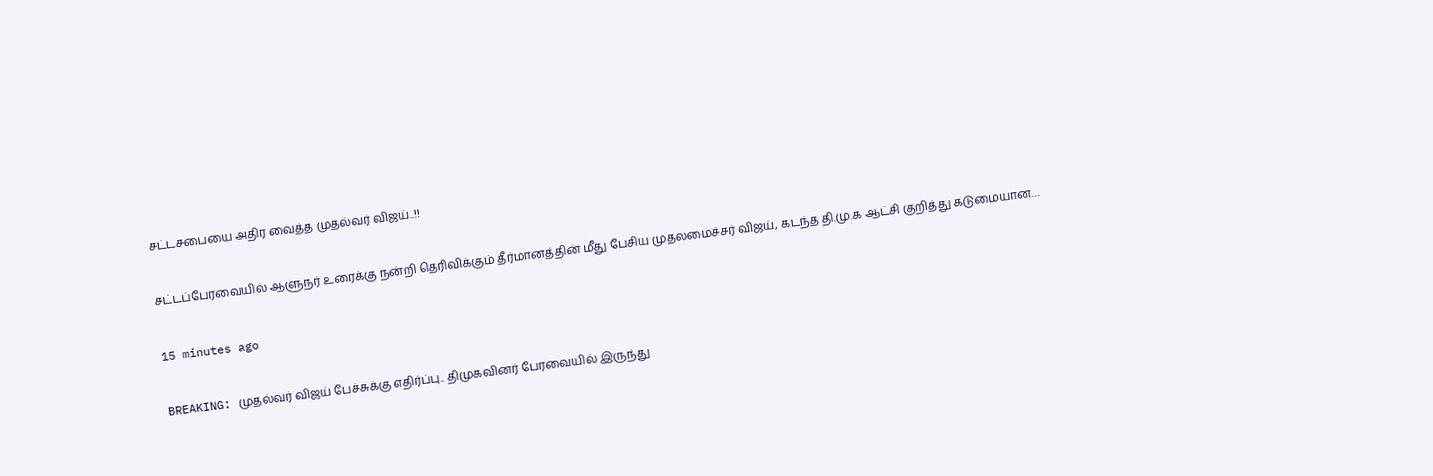சட்டசபையை அதிர வைத்த முதல்வர் விஜய்..!!

சட்டப்பேரவையில் ஆளுநர் உரைக்கு நன்றி தெரிவிக்கும் தீர்மானத்தின் மீது பேசிய முதலமைச்சர் விஜய், கடந்த தி.மு.க ஆட்சி குறித்து கடுமையான…

15 minutes ago

BREAKING: முதல்வர் விஜய் பேச்சுக்கு எதிர்ப்பு.. திமுகவினர் பேரவையில் இருந்து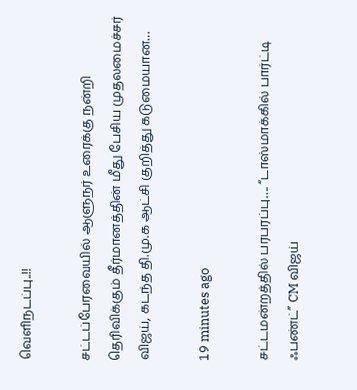வெளிநடப்பு..!!

சட்டப்பேரவையில் ஆளுநர் உரைக்கு நன்றி தெரிவிக்கும் தீர்மானத்தின் மீது பேசிய முதலமைச்சர் விஜய், கடந்த தி.மு.க ஆட்சி குறித்து கடுமையான…

19 minutes ago

சட்டமன்றத்தில் பரபரப்பு…. “டாஸ்மாக்கில் பார்ட்டி ஃபண்ட்” CM விஜய்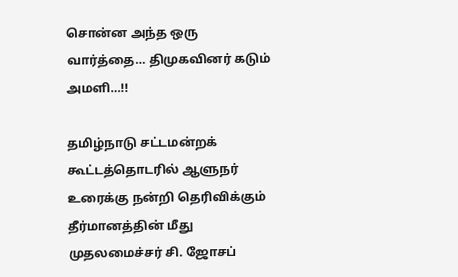சொன்ன அந்த ஒரு வார்த்தை… திமுகவினர் கடும் அமளி…!!

தமிழ்நாடு சட்டமன்றக் கூட்டத்தொடரில் ஆளுநர் உரைக்கு நன்றி தெரிவிக்கும் தீர்மானத்தின் மீது முதலமைச்சர் சி. ஜோசப்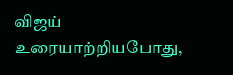விஜய் உரையாற்றியபோது,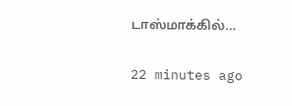டாஸ்மாக்கில்…

22 minutes ago